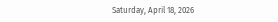Saturday, April 18, 2026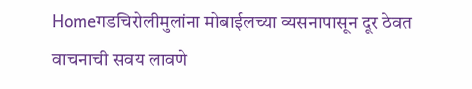Homeगडचिरोलीमुलांना मोबाईलच्या व्यसनापासून दूर ठेवत वाचनाची सवय लावणे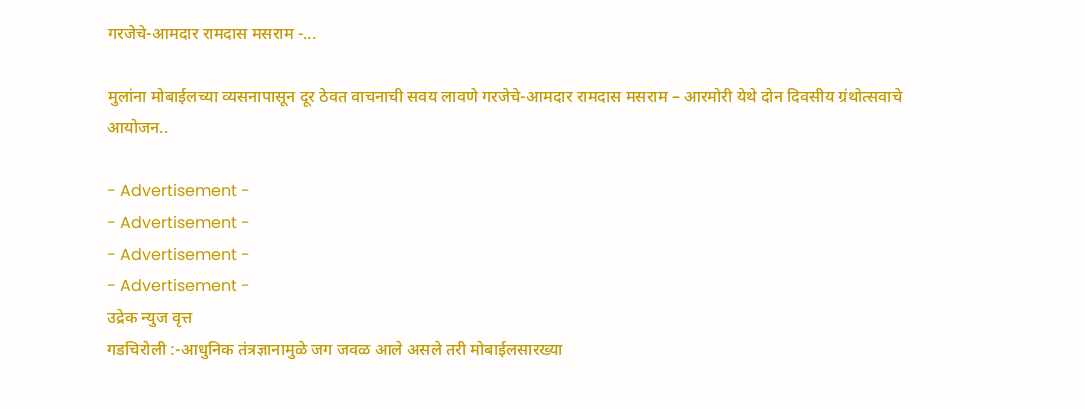गरजेचे-आमदार रामदास मसराम -...

मुलांना मोबाईलच्या व्यसनापासून दूर ठेवत वाचनाची सवय लावणे गरजेचे-आमदार रामदास मसराम – आरमोरी येथे दोन दिवसीय ग्रंथोत्सवाचे आयोजन..

- Advertisement -
- Advertisement -
- Advertisement -
- Advertisement -
उद्रेक न्युज वृत्त
गडचिरोली :-आधुनिक तंत्रज्ञानामुळे जग जवळ आले असले तरी मोबाईलसारख्या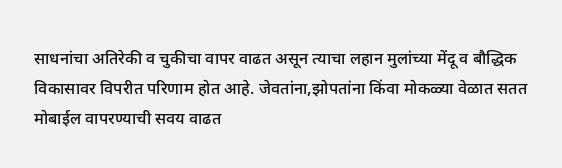साधनांचा अतिरेकी व चुकीचा वापर वाढत असून त्याचा लहान मुलांच्या मेंदू व बौद्धिक विकासावर विपरीत परिणाम होत आहे. जेवतांना,झोपतांना किंवा मोकळ्या वेळात सतत मोबाईल वापरण्याची सवय वाढत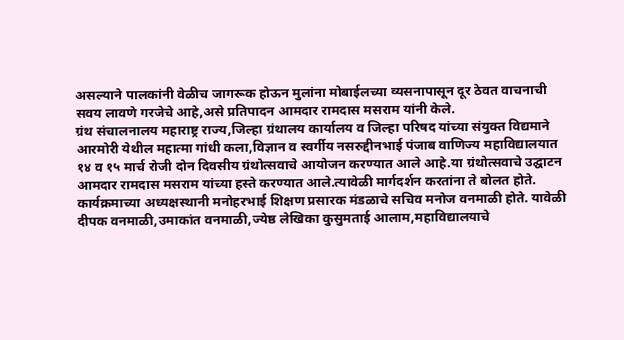असल्याने पालकांनी वेळीच जागरूक होऊन मुलांना मोबाईलच्या व्यसनापासून दूर ठेवत वाचनाची सवय लावणे गरजेचे आहे,असे प्रतिपादन आमदार रामदास मसराम यांनी केले.
ग्रंथ संचालनालय महाराष्ट्र राज्य,जिल्हा ग्रंथालय कार्यालय व जिल्हा परिषद यांच्या संयुक्त विद्यमाने आरमोरी येथील महात्मा गांधी कला,विज्ञान व स्वर्गीय नसरुद्दीनभाई पंजाब वाणिज्य महाविद्यालयात १४ व १५ मार्च रोजी दोन दिवसीय ग्रंथोत्सवाचे आयोजन करण्यात आले आहे.या ग्रंथोत्सवाचे उद्घाटन आमदार रामदास मसराम यांच्या हस्ते करण्यात आले.त्यावेळी मार्गदर्शन करतांना ते बोलत होते.
कार्यक्रमाच्या अध्यक्षस्थानी मनोहरभाई शिक्षण प्रसारक मंडळाचे सचिव मनोज वनमाळी होते. यावेळी दीपक वनमाळी,उमाकांत वनमाळी,ज्येष्ठ लेखिका कुसुमताई आलाम,महाविद्यालयाचे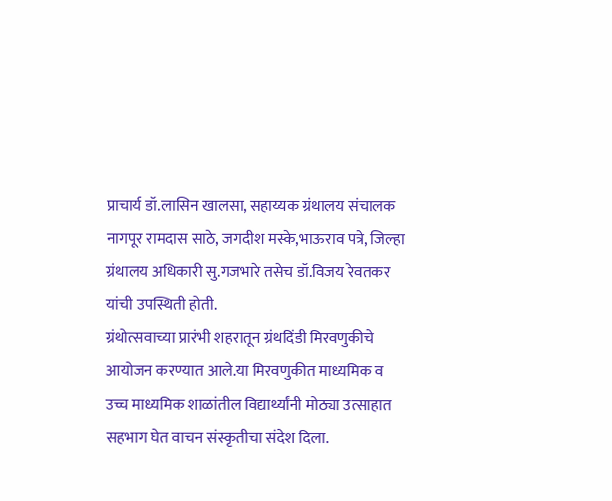प्राचार्य डॉ.लासिन खालसा, सहाय्यक ग्रंथालय संचालक नागपूर रामदास साठे, जगदीश मस्के,भाऊराव पत्रे, जिल्हा ग्रंथालय अधिकारी सु.गजभारे तसेच डॉ.विजय रेवतकर यांची उपस्थिती होती.
ग्रंथोत्सवाच्या प्रारंभी शहरातून ग्रंथदिंडी मिरवणुकीचे आयोजन करण्यात आले.या मिरवणुकीत माध्यमिक व उच्च माध्यमिक शाळांतील विद्यार्थ्यांनी मोठ्या उत्साहात सहभाग घेत वाचन संस्कृतीचा संदेश दिला.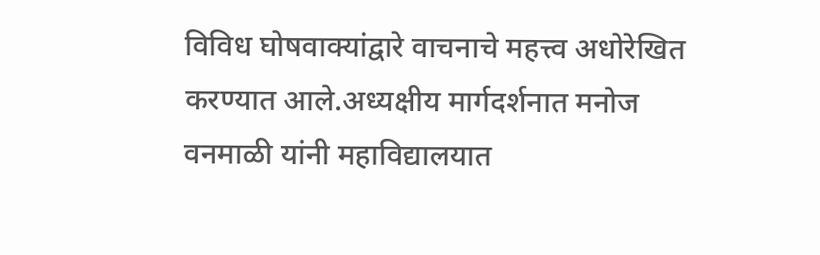विविध घोषवाक्यांद्वारे वाचनाचे महत्त्व अधोरेखित करण्यात आले.अध्यक्षीय मार्गदर्शनात मनोज वनमाळी यांनी महाविद्यालयात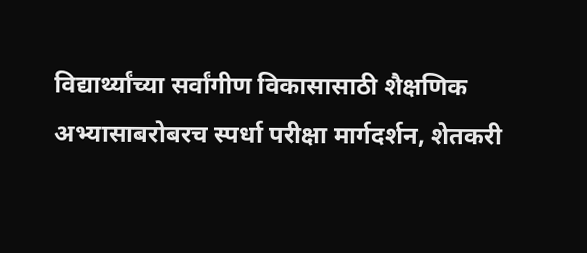विद्यार्थ्यांच्या सर्वांगीण विकासासाठी शैक्षणिक अभ्यासाबरोबरच स्पर्धा परीक्षा मार्गदर्शन, शेतकरी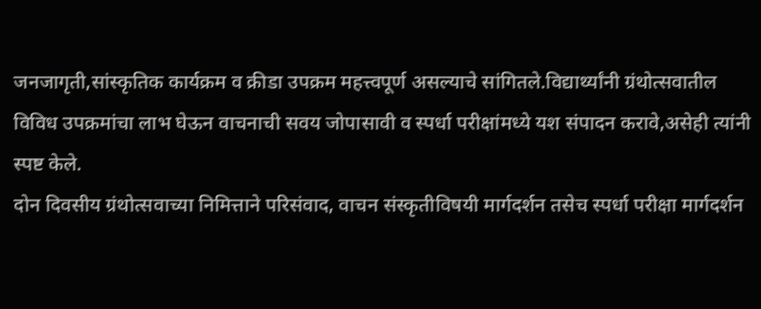जनजागृती,सांस्कृतिक कार्यक्रम व क्रीडा उपक्रम महत्त्वपूर्ण असल्याचे सांगितले.विद्यार्थ्यांनी ग्रंथोत्सवातील विविध उपक्रमांचा लाभ घेऊन वाचनाची सवय जोपासावी व स्पर्धा परीक्षांमध्ये यश संपादन करावे,असेही त्यांनी स्पष्ट केले.
दोन दिवसीय ग्रंथोत्सवाच्या निमित्ताने परिसंवाद, वाचन संस्कृतीविषयी मार्गदर्शन तसेच स्पर्धा परीक्षा मार्गदर्शन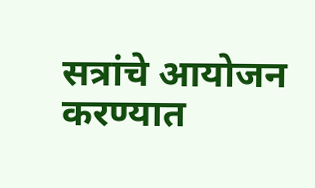सत्रांचे आयोजन करण्यात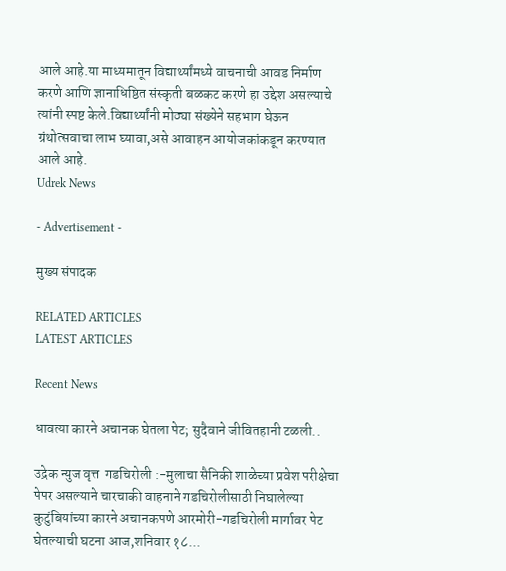आले आहे.या माध्यमातून विद्यार्थ्यांमध्ये वाचनाची आवड निर्माण करणे आणि ज्ञानाधिष्ठित संस्कृती बळकट करणे हा उद्देश असल्याचे त्यांनी स्पष्ट केले.विद्यार्थ्यांनी मोठ्या संख्येने सहभाग घेऊन ग्रंथोत्सवाचा लाभ घ्यावा,असे आवाहन आयोजकांकडून करण्यात आले आहे.
Udrek News

- Advertisement -

मुख्य संपादक

RELATED ARTICLES
LATEST ARTICLES

Recent News

धावत्या कारने अचानक घेतला पेट; सुदैवाने जीवितहानी टळली..

उद्रेक न्युज वृत्त  गडचिरोली :-मुलाचा सैनिकी शाळेच्या प्रवेश परीक्षेचा पेपर असल्याने चारचाकी वाहनाने गडचिरोलीसाठी निघालेल्या कुटुंबियांच्या कारने अचानकपणे आरमोरी-गडचिरोली मार्गावर पेट घेतल्याची घटना आज,शनिवार १८...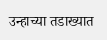उन्हाच्या तडाख्यात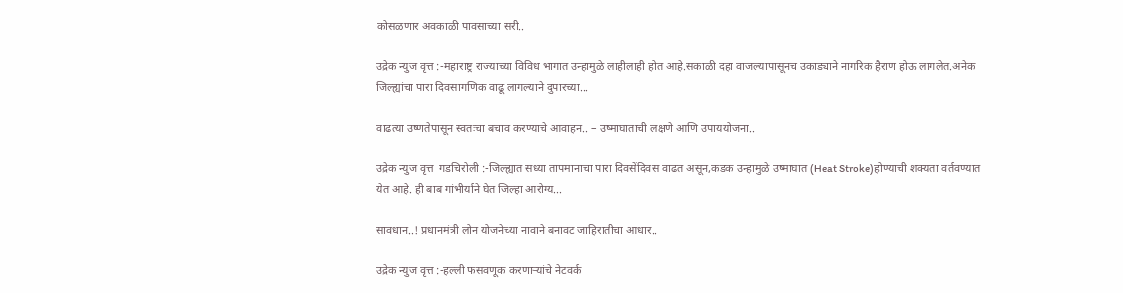कोसळणार अवकाळी पावसाच्या सरी..

उद्रेक न्युज वृत्त :-महाराष्ट्र राज्याच्या विविध भागात उन्हामुळे लाहीलाही होत आहे.सकाळी दहा वाजल्यापासूनच उकाड्याने नागरिक हैराण होऊ लागलेत.अनेक जिल्ह्यांचा पारा दिवसागणिक वाढू लागल्याने दुपारच्या...

वाढत्या उष्णतेपासून स्वतःचा बचाव करण्याचे आवाहन.. – उष्माघाताची लक्षणे आणि उपाययोजना..

उद्रेक न्युज वृत्त  गडचिरोली :-जिल्ह्यात सध्या तापमानाचा पारा दिवसेंदिवस वाढत असून,कडक उन्हामुळे उष्माघात (Heat Stroke)होण्याची शक्यता वर्तवण्यात येत आहे. ही बाब गांभीर्याने घेत जिल्हा आरोग्य...

सावधान..! प्रधानमंत्री लोन योजनेच्या नावाने बनावट जाहिरातीचा आधार..

उद्रेक न्युज वृत्त :-हल्ली फसवणूक करणाऱ्यांचे नेटवर्क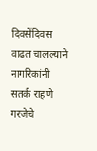दिवसेंदिवस वाढत चालल्याने नागरिकांनी सतर्क राहणे गरजेचे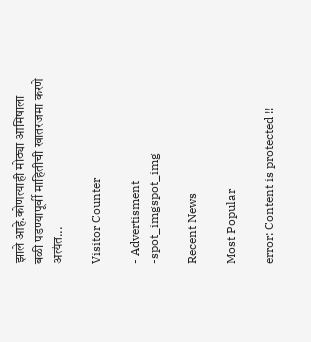झाले आहे.कोणत्याही मोठ्या आमिषाला बळी पडण्यापूर्वी माहितीची खातरजमा करणे अत्यंत...

Visitor Counter

- Advertisment -spot_imgspot_img

Recent News

Most Popular

error: Content is protected !!